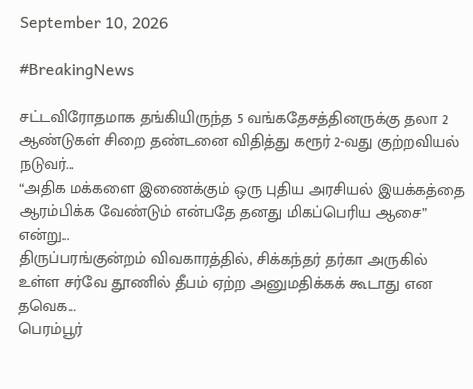September 10, 2026

#BreakingNews

சட்டவிரோதமாக தங்கியிருந்த 5 வங்கதேசத்தினருக்கு தலா 2 ஆண்டுகள் சிறை தண்டனை விதித்து கரூர் 2-வது குற்றவியல் நடுவர்...
“அதிக மக்களை இணைக்கும் ஒரு புதிய அரசியல் இயக்கத்தை ஆரம்பிக்க வேண்டும் என்பதே தனது மிகப்பெரிய ஆசை” என்று...
திருப்பரங்குன்றம் விவகாரத்தில், சிக்கந்தர் தர்கா அருகில் உள்ள சர்வே தூணில் தீபம் ஏற்ற அனுமதிக்கக் கூடாது என தவெக...
பெரம்பூர்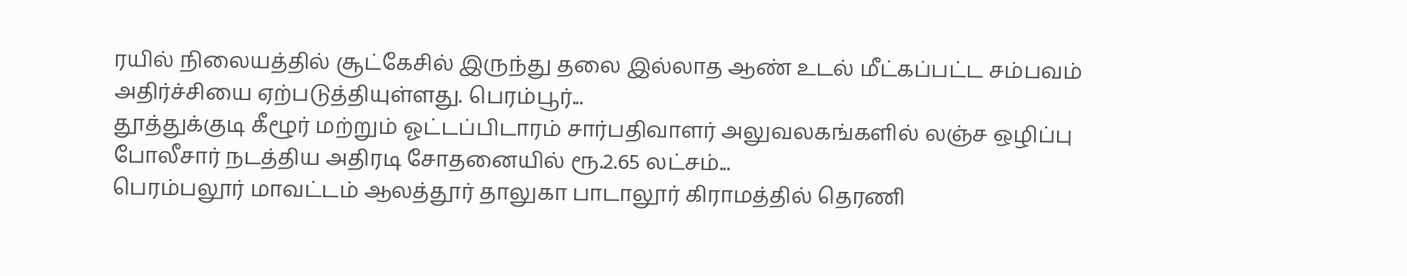ரயில் நிலையத்தில் சூட்கேசில் இருந்து தலை இல்லாத ஆண் உடல் மீட்கப்பட்ட சம்பவம் அதிர்ச்சியை ஏற்படுத்தியுள்ளது. பெரம்பூர்...
தூத்துக்குடி கீழூர் மற்றும் ஓட்டப்பிடாரம் சார்பதிவாளர் அலுவலகங்களில் லஞ்ச ஒழிப்பு போலீசார் நடத்திய அதிரடி சோதனையில் ரூ.2.65 லட்சம்...
பெரம்பலூர் மாவட்டம் ஆலத்தூர் தாலுகா பாடாலூர் கிராமத்தில் தெரணி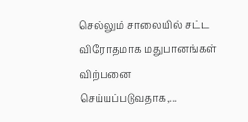செல்லும் சாலையில் சட்ட விரோதமாக மதுபானங்கள் விற்பனை செய்யப்படுவதாக,...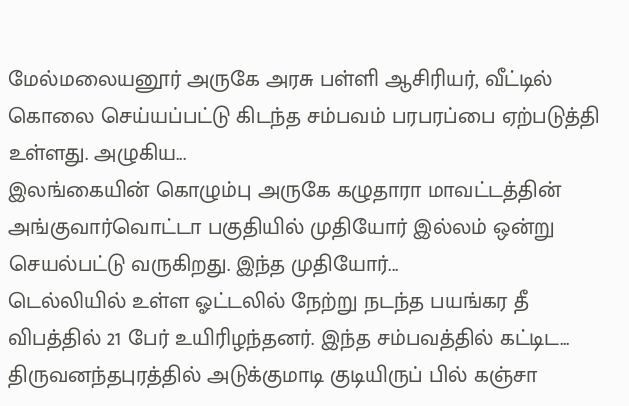மேல்மலையனூர் அருகே அரசு பள்ளி ஆசிரியர், வீட்டில் கொலை செய்யப்பட்டு கிடந்த சம்பவம் பரபரப்பை ஏற்படுத்தி உள்ளது. அழுகிய...
இலங்கையின் கொழும்பு அருகே கழுதாரா மாவட்டத்தின் அங்குவார்வொட்டா பகுதியில் முதியோர் இல்லம் ஒன்று செயல்பட்டு வருகிறது. இந்த முதியோர்...
டெல்லியில் உள்ள ஓட்டலில் நேற்று நடந்த பயங்கர தீ விபத்தில் 21 பேர் உயிரிழந்தனர். இந்த சம்பவத்தில் கட்டிட...
திருவனந்தபுரத்தில் அடுக்குமாடி குடியிருப் பில் கஞ்சா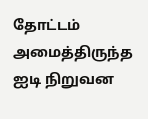தோட்டம் அமைத்திருந்த ஐடி நிறுவன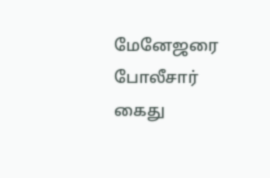மேனேஜரை போலீசார் கைது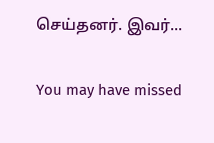செய்தனர். இவர்...

You may have missed